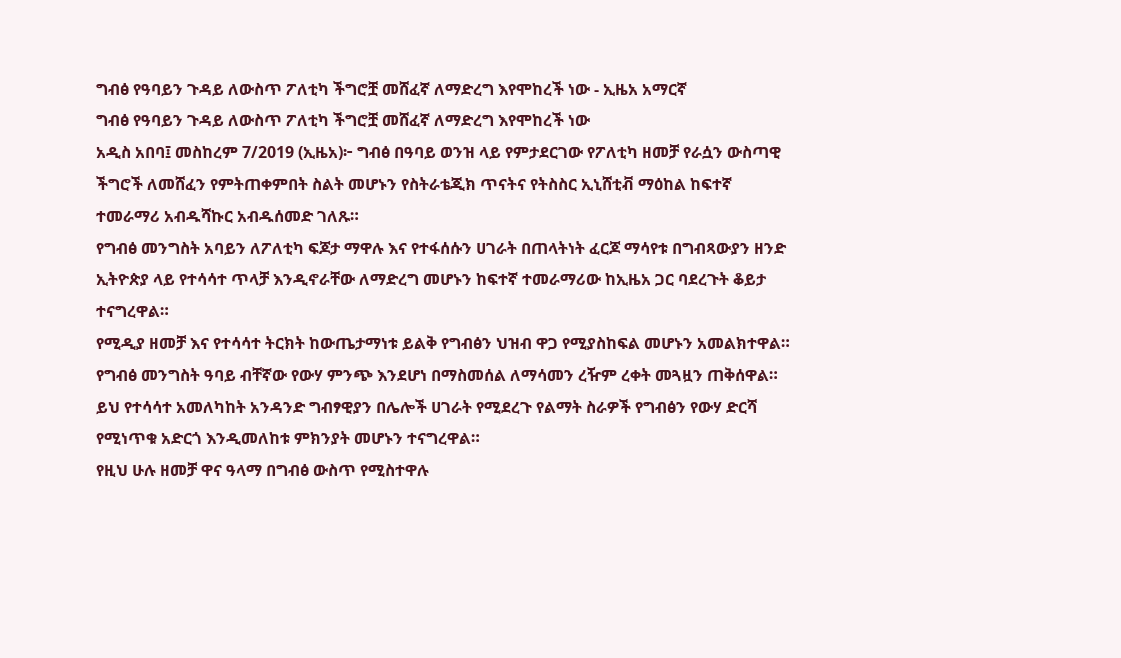ግብፅ የዓባይን ጉዳይ ለውስጥ ፖለቲካ ችግሮቿ መሸፈኛ ለማድረግ እየሞከረች ነው - ኢዜአ አማርኛ
ግብፅ የዓባይን ጉዳይ ለውስጥ ፖለቲካ ችግሮቿ መሸፈኛ ለማድረግ እየሞከረች ነው
አዲስ አበባ፤ መስከረም 7/2019 (ኢዜአ)፦ ግብፅ በዓባይ ወንዝ ላይ የምታደርገው የፖለቲካ ዘመቻ የራሷን ውስጣዊ ችግሮች ለመሸፈን የምትጠቀምበት ስልት መሆኑን የስትራቴጂክ ጥናትና የትስስር ኢኒሸቲቭ ማዕከል ከፍተኛ ተመራማሪ አብዱሻኩር አብዱሰመድ ገለጹ።
የግብፅ መንግስት አባይን ለፖለቲካ ፍጆታ ማዋሉ እና የተፋሰሱን ሀገራት በጠላትነት ፈርጆ ማሳየቱ በግብጻውያን ዘንድ ኢትዮጵያ ላይ የተሳሳተ ጥላቻ እንዲኖራቸው ለማድረግ መሆኑን ከፍተኛ ተመራማሪው ከኢዜአ ጋር ባደረጉት ቆይታ ተናግረዋል።
የሚዲያ ዘመቻ እና የተሳሳተ ትርክት ከውጤታማነቱ ይልቅ የግብፅን ህዝብ ዋጋ የሚያስከፍል መሆኑን አመልክተዋል።
የግብፅ መንግስት ዓባይ ብቸኛው የውሃ ምንጭ እንደሆነ በማስመሰል ለማሳመን ረዥም ረቀት መጓዟን ጠቅሰዋል።
ይህ የተሳሳተ አመለካከት አንዳንድ ግብፃዊያን በሌሎች ሀገራት የሚደረጉ የልማት ስራዎች የግብፅን የውሃ ድርሻ የሚነጥቁ አድርጎ እንዲመለከቱ ምክንያት መሆኑን ተናግረዋል።
የዚህ ሁሉ ዘመቻ ዋና ዓላማ በግብፅ ውስጥ የሚስተዋሉ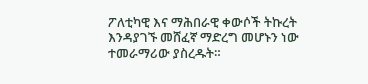ፖለቲካዊ እና ማሕበራዊ ቀውሶች ትኩረት እንዳያገኙ መሸፈኛ ማድረግ መሆኑን ነው ተመራማሪው ያስረዱት።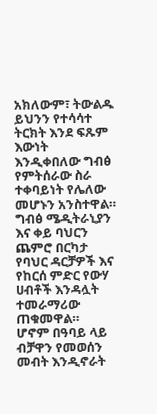አክለውም፣ ትውልዱ ይህንን የተሳሳተ ትርክት እንደ ፍጹም እውነት እንዲቀበለው ግብፅ የምትሰራው ስራ ተቀባይነት የሌለው መሆኑን አንስተዋል።
ግብፅ ሜዲትራኒያን እና ቀይ ባህርን ጨምሮ በርካታ የባህር ዳርቻዎች እና የከርሰ ምድር የውሃ ሀብቶች እንዳሏት ተመራማሪው ጠቁመዋል።
ሆኖም በዓባይ ላይ ብቻዋን የመወሰን መብት እንዲኖራት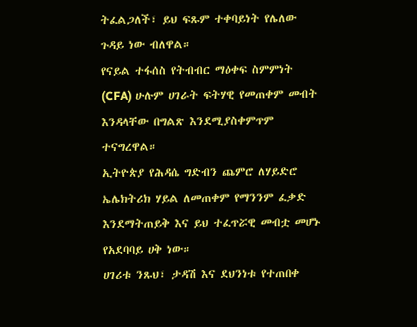ትፈልጋለች፣ ይህ ፍጹም ተቀባይነት የሌለው ጉዳይ ነው ብለዋል።
የናይል ተፋሰስ የትብብር ማዕቀፍ ስምምነት (CFA) ሁሉም ሀገራት ፍትሃዊ የመጠቀም መብት እንዳላቸው በግልጽ እንደሚያስቀምጥም ተናግረዋል።
ኢትዮጵያ የሕዳሴ ግድብን ጨምሮ ለሃይድሮ ኤሌክትሪክ ሃይል ለመጠቀም የማንንም ፈቃድ እንደማትጠይቅ እና ይህ ተፈጥሯዊ መብቷ መሆኑ የአደባባይ ሀቅ ነው።
ሀገሪቱ ንጹህ፣ ታዳሽ እና ደህንነቱ የተጠበቀ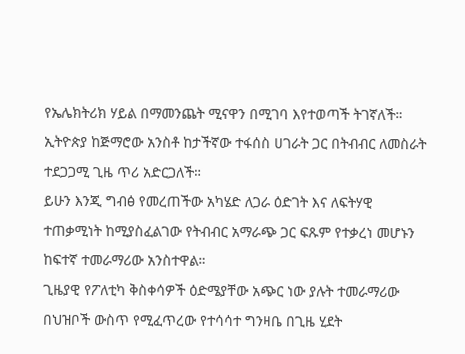የኤሌክትሪክ ሃይል በማመንጨት ሚናዋን በሚገባ እየተወጣች ትገኛለች።
ኢትዮጵያ ከጅማሮው አንስቶ ከታችኛው ተፋሰስ ሀገራት ጋር በትብብር ለመስራት ተደጋጋሚ ጊዜ ጥሪ አድርጋለች።
ይሁን እንጂ ግብፅ የመረጠችው አካሄድ ለጋራ ዕድገት እና ለፍትሃዊ ተጠቃሚነት ከሚያስፈልገው የትብብር አማራጭ ጋር ፍጹም የተቃረነ መሆኑን ከፍተኛ ተመራማሪው አንስተዋል።
ጊዜያዊ የፖለቲካ ቅስቀሳዎች ዕድሜያቸው አጭር ነው ያሉት ተመራማሪው በህዝቦች ውስጥ የሚፈጥረው የተሳሳተ ግንዛቤ በጊዜ ሂደት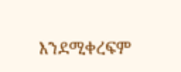እንደሚቀረፍም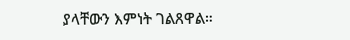ያላቸውን እምነት ገልጸዋል።